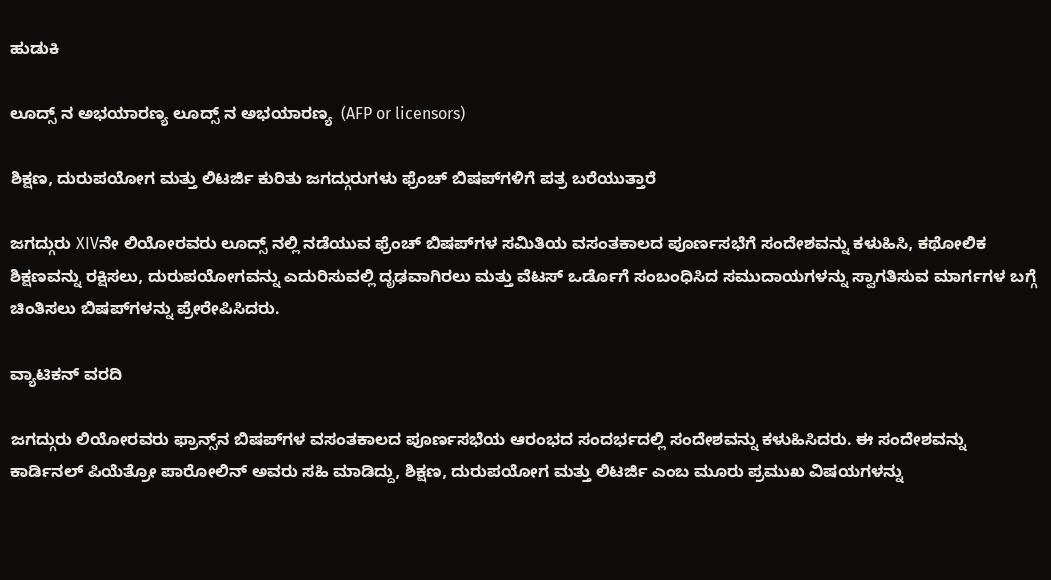ಹುಡುಕಿ

ಲೂದ್ಸ್ ನ ಅಭಯಾರಣ್ಯ ಲೂದ್ಸ್ ನ ಅಭಯಾರಣ್ಯ  (AFP or licensors)

ಶಿಕ್ಷಣ, ದುರುಪಯೋಗ ಮತ್ತು ಲಿಟರ್ಜಿ ಕುರಿತು ಜಗದ್ಗುರುಗಳು ಫ್ರೆಂಚ್ ಬಿಷಪ್‌ಗಳಿಗೆ ಪತ್ರ ಬರೆಯುತ್ತಾರೆ

ಜಗದ್ಗುರು XIVನೇ ಲಿಯೋರವರು ಲೂದ್ಸ್ ನಲ್ಲಿ ನಡೆಯುವ ಫ್ರೆಂಚ್ ಬಿಷಪ್‌ಗಳ ಸಮಿತಿಯ ವಸಂತಕಾಲದ ಪೂರ್ಣಸಭೆಗೆ ಸಂದೇಶವನ್ನು ಕಳುಹಿಸಿ, ಕಥೋಲಿಕ ಶಿಕ್ಷಣವನ್ನು ರಕ್ಷಿಸಲು, ದುರುಪಯೋಗವನ್ನು ಎದುರಿಸುವಲ್ಲಿ ದೃಢವಾಗಿರಲು ಮತ್ತು ವೆಟಸ್ ಒರ್ಡೊಗೆ ಸಂಬಂಧಿಸಿದ ಸಮುದಾಯಗಳನ್ನು ಸ್ವಾಗತಿಸುವ ಮಾರ್ಗಗಳ ಬಗ್ಗೆ ಚಿಂತಿಸಲು ಬಿಷಪ್‌ಗಳನ್ನು ಪ್ರೇರೇಪಿಸಿದರು.

ವ್ಯಾಟಿಕನ್ ವರದಿ

ಜಗದ್ಗುರು ಲಿಯೋರವರು ಫ್ರಾನ್ಸ್‌ನ ಬಿಷಪ್‌ಗಳ ವಸಂತಕಾಲದ ಪೂರ್ಣಸಭೆಯ ಆರಂಭದ ಸಂದರ್ಭದಲ್ಲಿ ಸಂದೇಶವನ್ನು ಕಳುಹಿಸಿದರು. ಈ ಸಂದೇಶವನ್ನು ಕಾರ್ಡಿನಲ್ ಪಿಯೆತ್ರೋ ಪಾರೋಲಿನ್ ಅವರು ಸಹಿ ಮಾಡಿದ್ದು, ಶಿಕ್ಷಣ, ದುರುಪಯೋಗ ಮತ್ತು ಲಿಟರ್ಜಿ ಎಂಬ ಮೂರು ಪ್ರಮುಖ ವಿಷಯಗಳನ್ನು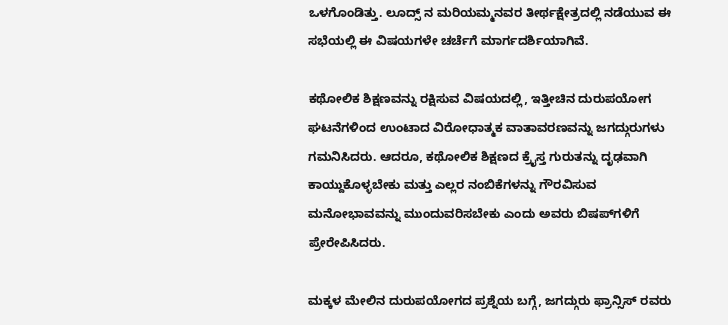ಒಳಗೊಂಡಿತ್ತು. ಲೂದ್ಸ್ ನ ಮರಿಯಮ್ಮನವರ ತೀರ್ಥಕ್ಷೇತ್ರದಲ್ಲಿ ನಡೆಯುವ ಈ ಸಭೆಯಲ್ಲಿ ಈ ವಿಷಯಗಳೇ ಚರ್ಚೆಗೆ ಮಾರ್ಗದರ್ಶಿಯಾಗಿವೆ.

ಕಥೋಲಿಕ ಶಿಕ್ಷಣವನ್ನು ರಕ್ಷಿಸುವ ವಿಷಯದಲ್ಲಿ, ಇತ್ತೀಚಿನ ದುರುಪಯೋಗ ಘಟನೆಗಳಿಂದ ಉಂಟಾದ ವಿರೋಧಾತ್ಮಕ ವಾತಾವರಣವನ್ನು ಜಗದ್ಗುರುಗಳು ಗಮನಿಸಿದರು. ಆದರೂ, ಕಥೋಲಿಕ ಶಿಕ್ಷಣದ ಕ್ರೈಸ್ತ ಗುರುತನ್ನು ದೃಢವಾಗಿ ಕಾಯ್ದುಕೊಳ್ಳಬೇಕು ಮತ್ತು ಎಲ್ಲರ ನಂಬಿಕೆಗಳನ್ನು ಗೌರವಿಸುವ ಮನೋಭಾವವನ್ನು ಮುಂದುವರಿಸಬೇಕು ಎಂದು ಅವರು ಬಿಷಪ್‌ಗಳಿಗೆ ಪ್ರೇರೇಪಿಸಿದರು.

ಮಕ್ಕಳ ಮೇಲಿನ ದುರುಪಯೋಗದ ಪ್ರಶ್ನೆಯ ಬಗ್ಗೆ, ಜಗದ್ಗುರು ಫ್ರಾನ್ಸಿಸ್ ರವರು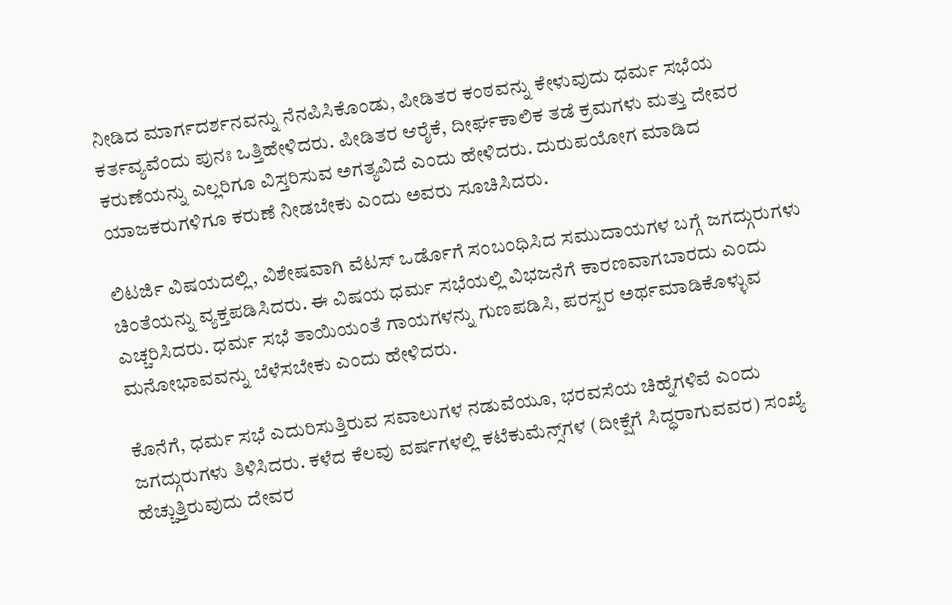ನೀಡಿದ ಮಾರ್ಗದರ್ಶನವನ್ನು ನೆನಪಿಸಿಕೊಂಡು, ಪೀಡಿತರ ಕಂಠವನ್ನು ಕೇಳುವುದು ಧರ್ಮ ಸಭೆಯ ಕರ್ತವ್ಯವೆಂದು ಪುನಃ ಒತ್ತಿಹೇಳಿದರು. ಪೀಡಿತರ ಆರೈಕೆ, ದೀರ್ಘಕಾಲಿಕ ತಡೆ ಕ್ರಮಗಳು ಮತ್ತು ದೇವರ ಕರುಣೆಯನ್ನು ಎಲ್ಲರಿಗೂ ವಿಸ್ತರಿಸುವ ಅಗತ್ಯವಿದೆ ಎಂದು ಹೇಳಿದರು. ದುರುಪಯೋಗ ಮಾಡಿದ ಯಾಜಕರುಗಳಿಗೂ ಕರುಣೆ ನೀಡಬೇಕು ಎಂದು ಅವರು ಸೂಚಿಸಿದರು.

ಲಿಟರ್ಜಿ ವಿಷಯದಲ್ಲಿ, ವಿಶೇಷವಾಗಿ ವೆಟಸ್ ಒರ್ಡೊಗೆ ಸಂಬಂಧಿಸಿದ ಸಮುದಾಯಗಳ ಬಗ್ಗೆ ಜಗದ್ಗುರುಗಳು ಚಿಂತೆಯನ್ನು ವ್ಯಕ್ತಪಡಿಸಿದರು. ಈ ವಿಷಯ ಧರ್ಮ ಸಭೆಯಲ್ಲಿ ವಿಭಜನೆಗೆ ಕಾರಣವಾಗಬಾರದು ಎಂದು ಎಚ್ಚರಿಸಿದರು. ಧರ್ಮ ಸಭೆ ತಾಯಿಯಂತೆ ಗಾಯಗಳನ್ನು ಗುಣಪಡಿಸಿ, ಪರಸ್ಪರ ಅರ್ಥಮಾಡಿಕೊಳ್ಳುವ ಮನೋಭಾವವನ್ನು ಬೆಳೆಸಬೇಕು ಎಂದು ಹೇಳಿದರು.

ಕೊನೆಗೆ, ಧರ್ಮ ಸಭೆ ಎದುರಿಸುತ್ತಿರುವ ಸವಾಲುಗಳ ನಡುವೆಯೂ, ಭರವಸೆಯ ಚಿಹ್ನೆಗಳಿವೆ ಎಂದು ಜಗದ್ಗುರುಗಳು ತಿಳಿಸಿದರು. ಕಳೆದ ಕೆಲವು ವರ್ಷಗಳಲ್ಲಿ ಕಟೆಕುಮೆನ್ಸ್‌ಗಳ (ದೀಕ್ಷೆಗೆ ಸಿದ್ಧರಾಗುವವರ) ಸಂಖ್ಯೆ ಹೆಚ್ಚುತ್ತಿರುವುದು ದೇವರ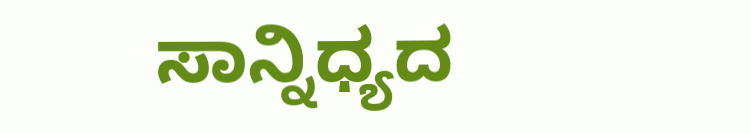ಸಾನ್ನಿಧ್ಯದ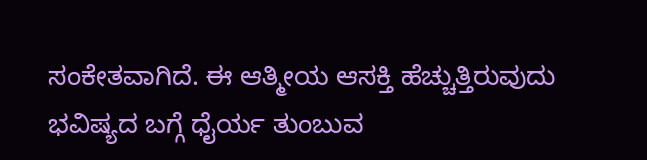ಸಂಕೇತವಾಗಿದೆ. ಈ ಆತ್ಮೀಯ ಆಸಕ್ತಿ ಹೆಚ್ಚುತ್ತಿರುವುದು ಭವಿಷ್ಯದ ಬಗ್ಗೆ ಧೈರ್ಯ ತುಂಬುವ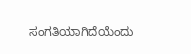ಸಂಗತಿಯಾಗಿದೆಯೆಂದು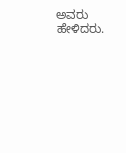ಅವರು ಹೇಳಿದರು.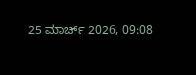25 ಮಾರ್ಚ್ 2026, 09:08